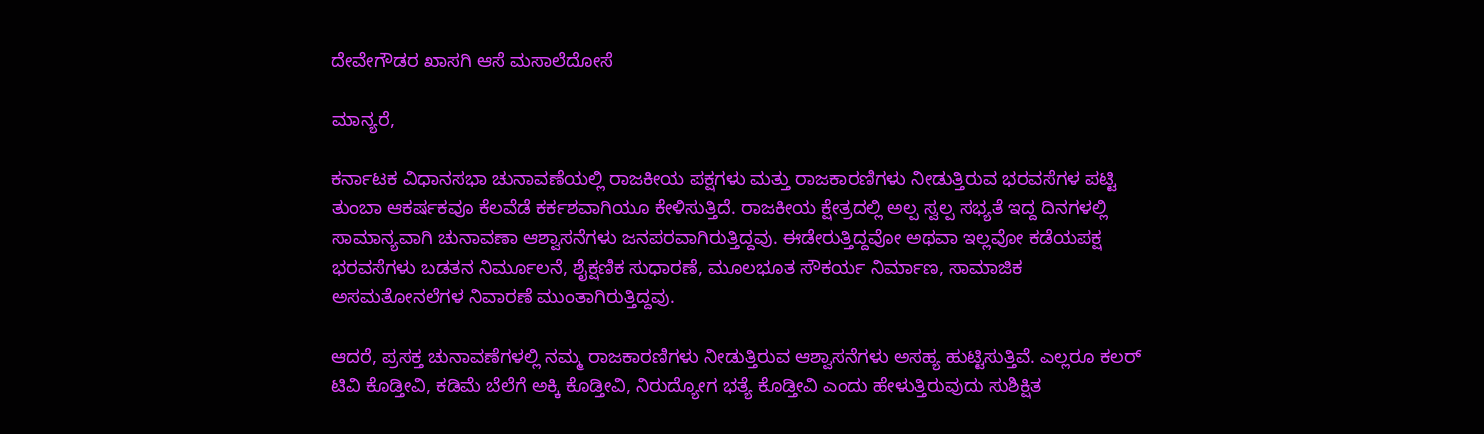ದೇವೇಗೌಡರ ಖಾಸಗಿ ಆಸೆ ಮಸಾಲೆದೋಸೆ

ಮಾನ್ಯರೆ,

ಕರ್ನಾಟಕ ವಿಧಾನಸಭಾ ಚುನಾವಣೆಯಲ್ಲಿ ರಾಜಕೀಯ ಪಕ್ಷಗಳು ಮತ್ತು ರಾಜಕಾರಣಿಗಳು ನೀಡುತ್ತಿರುವ ಭರವಸೆಗಳ ಪಟ್ಟಿ ತುಂಬಾ ಆಕರ್ಷಕವೂ ಕೆಲವೆಡೆ ಕರ್ಕಶವಾಗಿಯೂ ಕೇಳಿಸುತ್ತಿದೆ. ರಾಜಕೀಯ ಕ್ಷೇತ್ರದಲ್ಲಿ ಅಲ್ಪ ಸ್ವಲ್ಪ ಸಭ್ಯತೆ ಇದ್ದ ದಿನಗಳಲ್ಲಿ ಸಾಮಾನ್ಯವಾಗಿ ಚುನಾವಣಾ ಆಶ್ವಾಸನೆಗಳು ಜನಪರವಾಗಿರುತ್ತಿದ್ದವು. ಈಡೇರುತ್ತಿದ್ದವೋ ಅಥವಾ ಇಲ್ಲವೋ ಕಡೆಯಪಕ್ಷ ಭರವಸೆಗಳು ಬಡತನ ನಿರ್ಮೂಲನೆ, ಶೈಕ್ಷಣಿಕ ಸುಧಾರಣೆ, ಮೂಲಭೂತ ಸೌಕರ್ಯ ನಿರ್ಮಾಣ, ಸಾಮಾಜಿಕ ಅಸಮತೋನಲೆಗಳ ನಿವಾರಣೆ ಮುಂತಾಗಿರುತ್ತಿದ್ದವು.

ಆದರೆ, ಪ್ರಸಕ್ತ ಚುನಾವಣೆಗಳಲ್ಲಿ ನಮ್ಮ ರಾಜಕಾರಣಿಗಳು ನೀಡುತ್ತಿರುವ ಆಶ್ವಾಸನೆಗಳು ಅಸಹ್ಯ ಹುಟ್ಟಿಸುತ್ತಿವೆ. ಎಲ್ಲರೂ ಕಲರ್ ಟಿವಿ ಕೊಡ್ತೀವಿ, ಕಡಿಮೆ ಬೆಲೆಗೆ ಅಕ್ಕಿ ಕೊಡ್ತೀವಿ, ನಿರುದ್ಯೋಗ ಭತ್ಯೆ ಕೊಡ್ತೀವಿ ಎಂದು ಹೇಳುತ್ತಿರುವುದು ಸುಶಿಕ್ಷಿತ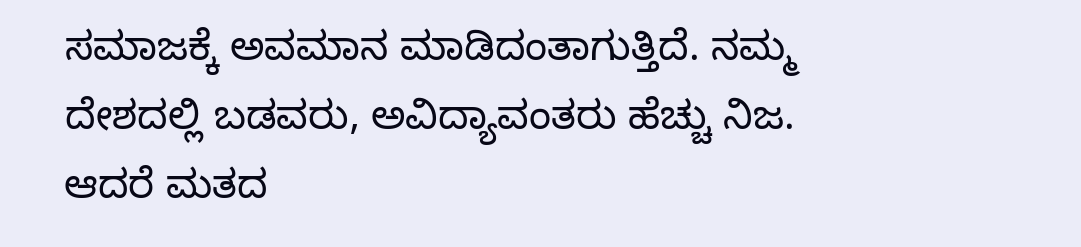ಸಮಾಜಕ್ಕೆ ಅವಮಾನ ಮಾಡಿದಂತಾಗುತ್ತಿದೆ. ನಮ್ಮ ದೇಶದಲ್ಲಿ ಬಡವರು, ಅವಿದ್ಯಾವಂತರು ಹೆಚ್ಚು ನಿಜ. ಆದರೆ ಮತದ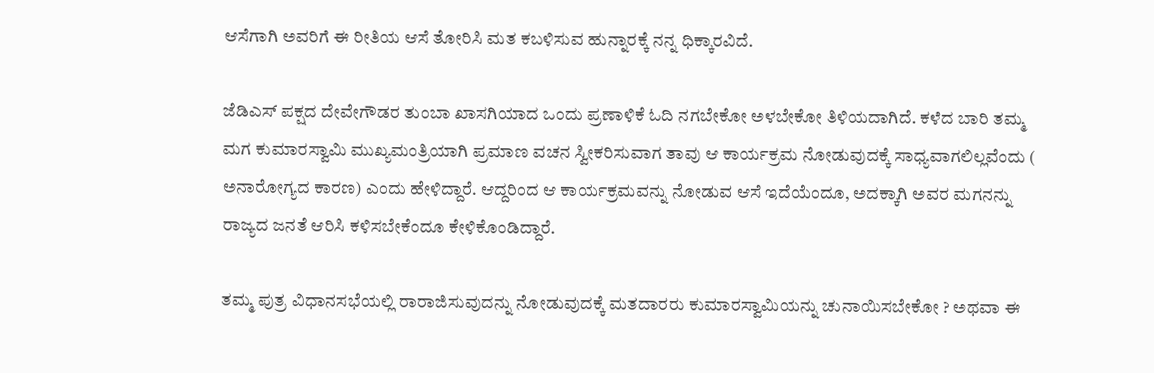ಆಸೆಗಾಗಿ ಅವರಿಗೆ ಈ ರೀತಿಯ ಆಸೆ ತೋರಿಸಿ ಮತ ಕಬಳಿಸುವ ಹುನ್ನಾರಕ್ಕೆ ನನ್ನ ಧಿಕ್ಕಾರವಿದೆ.

ಜೆಡಿಎಸ್ ಪಕ್ಷದ ದೇವೇಗೌಡರ ತುಂಬಾ ಖಾಸಗಿಯಾದ ಒಂದು ಪ್ರಣಾಳಿಕೆ ಓದಿ ನಗಬೇಕೋ ಅಳಬೇಕೋ ತಿಳಿಯದಾಗಿದೆ. ಕಳೆದ ಬಾರಿ ತಮ್ಮ ಮಗ ಕುಮಾರಸ್ವಾಮಿ ಮುಖ್ಯಮಂತ್ರಿಯಾಗಿ ಪ್ರಮಾಣ ವಚನ ಸ್ವೀಕರಿಸುವಾಗ ತಾವು ಆ ಕಾರ್ಯಕ್ರಮ ನೋಡುವುದಕ್ಕೆ ಸಾಧ್ಯವಾಗಲಿಲ್ಲವೆಂದು ( ಅನಾರೋಗ್ಯದ ಕಾರಣ) ಎಂದು ಹೇಳಿದ್ದಾರೆ. ಆದ್ದರಿಂದ ಆ ಕಾರ್ಯಕ್ರಮವನ್ನು ನೋಡುವ ಆಸೆ ಇದೆಯೆಂದೂ, ಅದಕ್ಕಾಗಿ ಅವರ ಮಗನನ್ನು ರಾಜ್ಯದ ಜನತೆ ಆರಿಸಿ ಕಳಿಸಬೇಕೆಂದೂ ಕೇಳಿಕೊಂಡಿದ್ದಾರೆ.

ತಮ್ಮ ಪುತ್ರ ವಿಧಾನಸಭೆಯಲ್ಲಿ ರಾರಾಜಿಸುವುದನ್ನು ನೋಡುವುದಕ್ಕೆ ಮತದಾರರು ಕುಮಾರಸ್ವಾಮಿಯನ್ನು ಚುನಾಯಿಸಬೇಕೋ ? ಅಥವಾ ಈ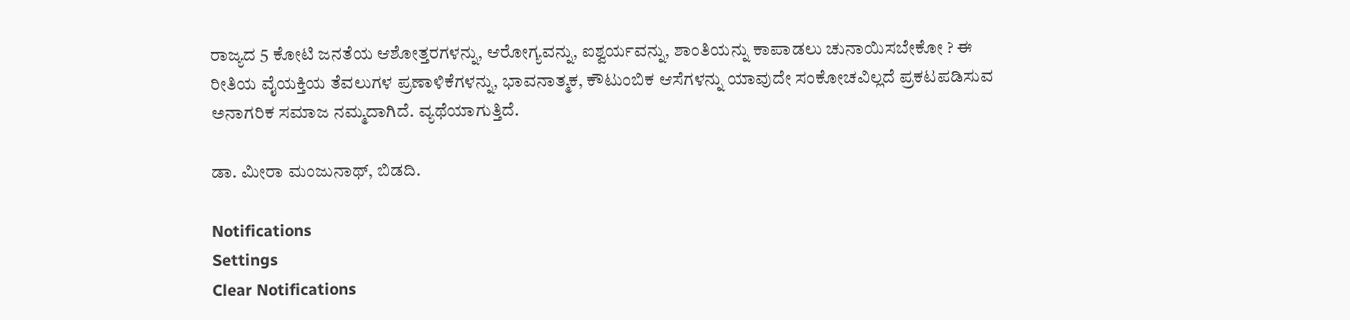ರಾಜ್ಯದ 5 ಕೋಟಿ ಜನತೆಯ ಆಶೋತ್ತರಗಳನ್ನು, ಆರೋಗ್ಯವನ್ನು, ಐಶ್ವರ್ಯವನ್ನು, ಶಾಂತಿಯನ್ನು ಕಾಪಾಡಲು ಚುನಾಯಿಸಬೇಕೋ ? ಈ ರೀತಿಯ ವೈಯಕ್ತಿಯ ತೆವಲುಗಳ ಪ್ರಣಾಳಿಕೆಗಳನ್ನು, ಭಾವನಾತ್ಮಕ, ಕೌಟುಂಬಿಕ ಆಸೆಗಳನ್ನು ಯಾವುದೇ ಸಂಕೋಚವಿಲ್ಲದೆ ಪ್ರಕಟಪಡಿಸುವ ಅನಾಗರಿಕ ಸಮಾಜ ನಮ್ಮದಾಗಿದೆ. ವ್ಯಥೆಯಾಗುತ್ತಿದೆ.

ಡಾ. ಮೀರಾ ಮಂಜುನಾಥ್, ಬಿಡದಿ.

Notifications
Settings
Clear Notifications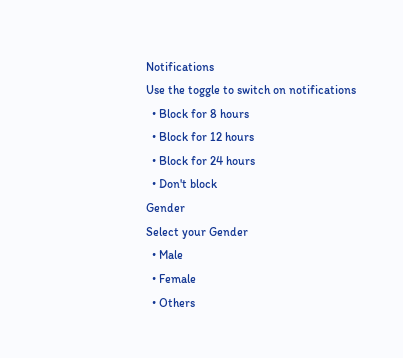Notifications
Use the toggle to switch on notifications
  • Block for 8 hours
  • Block for 12 hours
  • Block for 24 hours
  • Don't block
Gender
Select your Gender
  • Male
  • Female
  • Others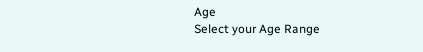Age
Select your Age Range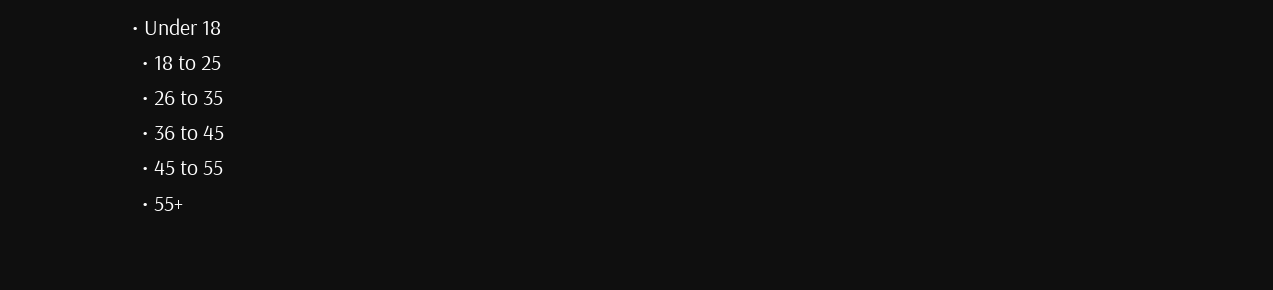• Under 18
  • 18 to 25
  • 26 to 35
  • 36 to 45
  • 45 to 55
  • 55+